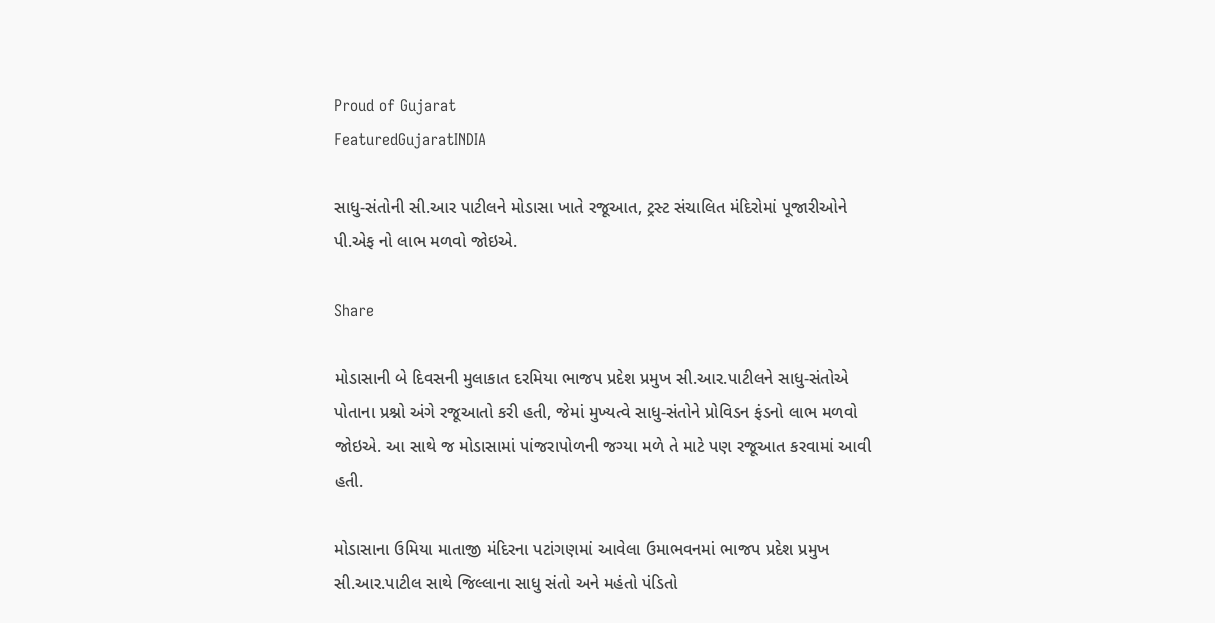Proud of Gujarat
FeaturedGujaratINDIA

સાધુ-સંતોની સી.આર પાટીલને મોડાસા ખાતે રજૂઆત, ટ્રસ્ટ સંચાલિત મંદિરોમાં પૂજારીઓને પી.એફ નો લાભ મળવો જોઇએ.

Share

મોડાસાની બે દિવસની મુલાકાત દરમિયા ભાજપ પ્રદેશ પ્રમુખ સી.આર.પાટીલને સાધુ-સંતોએ પોતાના પ્રશ્નો અંગે રજૂઆતો કરી હતી, જેમાં મુખ્યત્વે સાધુ-સંતોને પ્રોવિડન ફંડનો લાભ મળવો જોઇએ. આ સાથે જ મોડાસામાં પાંજરાપોળની જગ્યા મળે તે માટે પણ રજૂઆત કરવામાં આવી હતી.

મોડાસાના ઉમિયા માતાજી મંદિરના પટાંગણમાં આવેલા ઉમાભવનમાં ભાજપ પ્રદેશ પ્રમુખ સી.આર.પાટીલ સાથે જિલ્લાના સાધુ સંતો અને મહંતો પંડિતો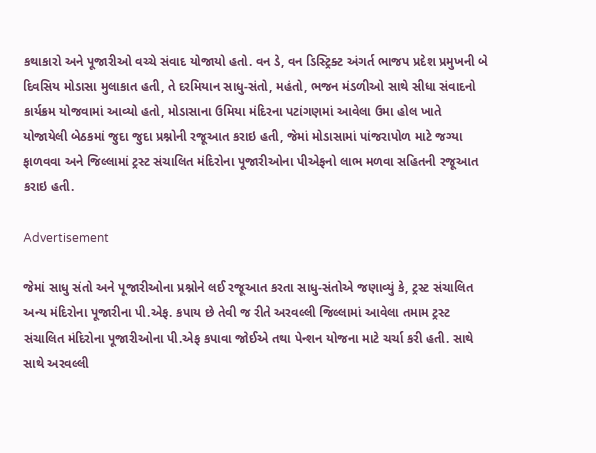કથાકારો અને પૂજારીઓ વચ્ચે સંવાદ યોજાયો હતો. વન ડે, વન ડિસ્ટ્રિક્ટ અંગર્ત ભાજપ પ્રદેશ પ્રમુખની બે દિવસિય મોડાસા મુલાકાત હતી, તે દરમિયાન સાધુ-સંતો, મહંતો, ભજન મંડળીઓ સાથે સીધા સંવાદનો કાર્યક્રમ યોજવામાં આવ્યો હતો, મોડાસાના ઉમિયા મંદિરના પટાંગણમાં આવેલા ઉમા હોલ ખાતે યોજાયેલી બેઠકમાં જુદા જુદા પ્રશ્નોની રજૂઆત કરાઇ હતી, જેમાં મોડાસામાં પાંજરાપોળ માટે જગ્યા ફાળવવા અને જિલ્લામાં ટ્રસ્ટ સંચાલિત મંદિરોના પૂજારીઓના પીએફનો લાભ મળવા સહિતની રજૂઆત કરાઇ હતી.

Advertisement

જેમાં સાધુ સંતો અને પૂજારીઓના પ્રશ્નોને લઈ રજૂઆત કરતા સાધુ-સંતોએ જણાવ્યું કે, ટ્રસ્ટ સંચાલિત અન્ય મંદિરોના પૂજારીના પી.એફ. કપાય છે તેવી જ રીતે અરવલ્લી જિલ્લામાં આવેલા તમામ ટ્રસ્ટ સંચાલિત મંદિરોના પૂજારીઓના પી.એફ કપાવા જોઈએ તથા પેન્શન યોજના માટે ચર્ચા કરી હતી. સાથે સાથે અરવલ્લી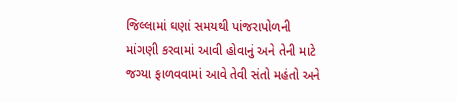જિલ્લામાં ઘણાં સમયથી પાંજરાપોળની માંગણી કરવામાં આવી હોવાનું અને તેની માટે જગ્યા ફાળવવામાં આવે તેવી સંતો મહંતો અને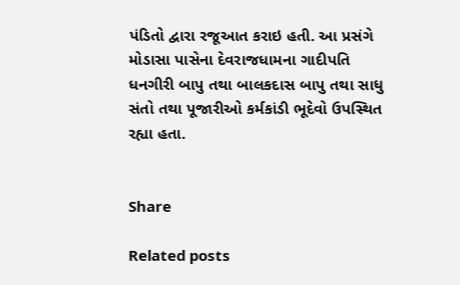પંડિતો દ્વારા રજૂઆત કરાઇ હતી. આ પ્રસંગે મોડાસા પાસેના દેવરાજધામના ગાદીપતિ ધનગીરી બાપુ તથા બાલકદાસ બાપુ તથા સાધુ સંતો તથા પૂજારીઓ કર્મકાંડી ભૂદેવો ઉપસ્થિત રહ્યા હતા.


Share

Related posts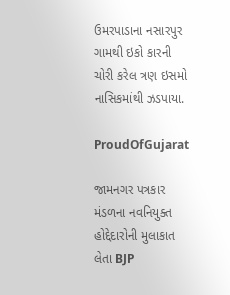ઉમરપાડાના નસારપુર ગામથી ઇકો કારની ચોરી કરેલ ત્રણ ઇસમો નાસિકમાંથી ઝડપાયા.

ProudOfGujarat

જામનગર પત્રકાર મંડળના નવનિયુક્ત હોદ્દેદારોની મુલાકાત લેતા BJP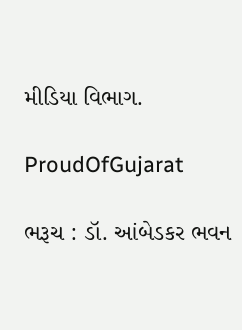મીડિયા વિભાગ.

ProudOfGujarat

ભરૂચ : ડૉ. આંબેડકર ભવન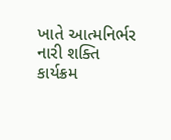ખાતે આત્મનિર્ભર નારી શક્તિ કાર્યક્રમ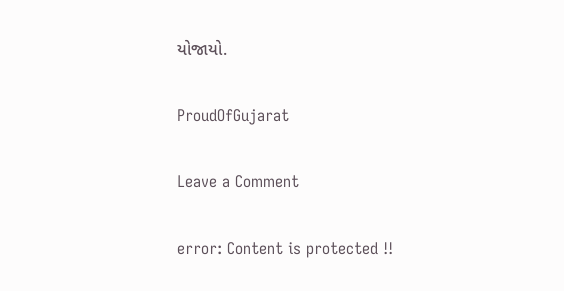યોજાયો.

ProudOfGujarat

Leave a Comment

error: Content is protected !!